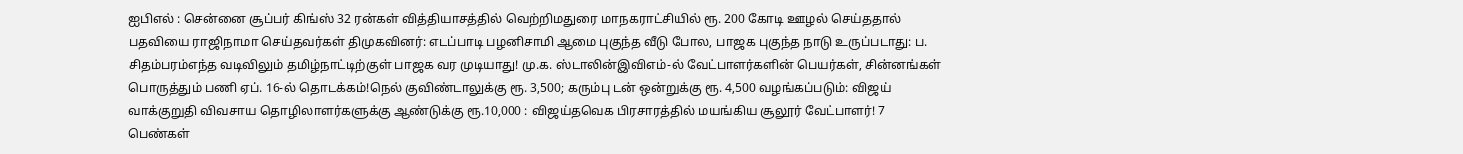ஐபிஎல் : சென்னை சூப்பர் கிங்ஸ் 32 ரன்கள் வித்தியாசத்தில் வெற்றிமதுரை மாநகராட்சியில் ரூ. 200 கோடி ஊழல் செய்ததால் பதவியை ராஜிநாமா செய்தவர்கள் திமுகவினர்: எடப்பாடி பழனிசாமி ஆமை புகுந்த வீடு போல, பாஜக புகுந்த நாடு உருப்படாது: ப. சிதம்பரம்எந்த வடிவிலும் தமிழ்நாட்டிற்குள் பாஜக வர முடியாது! மு.க. ஸ்டாலின்இவிஎம்-ல் வேட்பாளர்களின் பெயர்கள், சின்னங்கள் பொருத்தும் பணி ஏப். 16-ல் தொடக்கம்!நெல் குவிண்டாலுக்கு ரூ. 3,500; கரும்பு டன் ஒன்றுக்கு ரூ. 4,500 வழங்கப்படும்: விஜய் வாக்குறுதி விவசாய தொழிலாளர்களுக்கு ஆண்டுக்கு ரூ.10,000 : விஜய்தவெக பிரசாரத்தில் மயங்கிய சூலூர் வேட்பாளர்! 7 பெண்கள்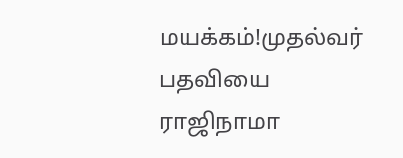மயக்கம்!முதல்வர் பதவியை ராஜிநாமா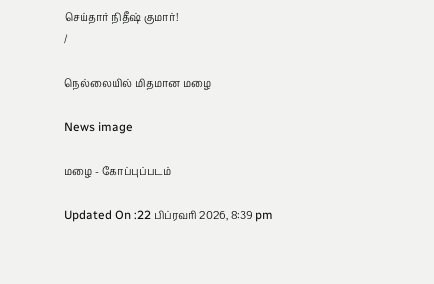செய்தார் நிதீஷ் குமார்!
/

நெல்லையில் மிதமான மழை

News image

மழை - கோப்புப்படம்

Updated On :22 பிப்ரவரி 2026, 8:39 pm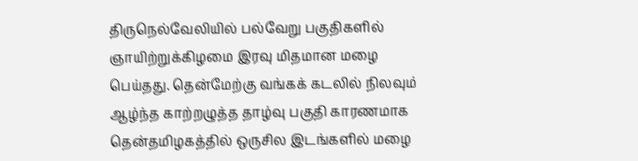திருநெல்வேலியில் பல்வேறு பகுதிகளில் ஞாயிற்றுக்கிழமை இரவு மிதமான மழை பெய்தது. தென்மேற்கு வங்கக் கடலில் நிலவும் ஆழ்ந்த காற்றழுத்த தாழ்வு பகுதி காரணமாக தென்தமிழகத்தில் ஒருசில இடங்களில் மழை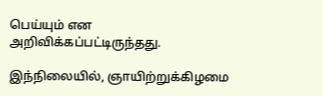பெய்யும் என அறிவிக்கப்பட்டிருந்தது.

இந்நிலையில், ஞாயிற்றுக்கிழமை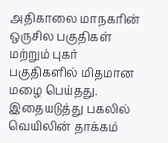அதிகாலை மாநகரின் ஒருசில பகுதிகள் மற்றும் புகர் பகுதிகளில் மிதமான மழை பெய்தது. இதையடுத்து பகலில் வெயிலின் தாக்கம்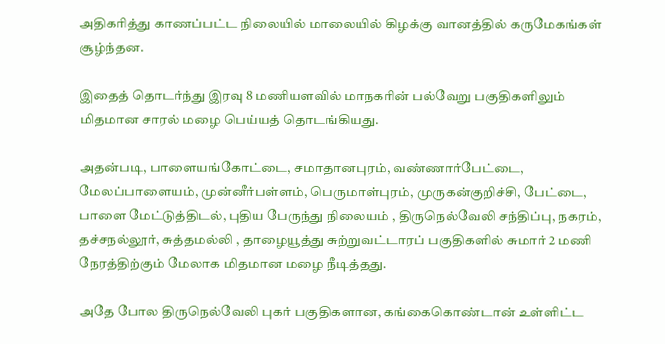அதிகரித்து காணப்பட்ட நிலையில் மாலையில் கிழக்கு வானத்தில் கருமேகங்கள் சூழ்ந்தன.

இதைத் தொடர்ந்து இரவு 8 மணியளவில் மாநகரின் பல்வேறு பகுதிகளிலும் மிதமான சாரல் மழை பெய்யத் தொடங்கியது.

அதன்படி, பாளையங்கோட்டை, சமாதானபுரம், வண்ணார்பேட்டை, மேலப்பாளையம், முன்னீர்பள்ளம், பெருமாள்புரம், முருகன்குறிச்சி, பேட்டை, பாளை மேட்டுத்திடல், புதிய பேருந்து நிலையம் , திருநெல்வேலி சந்திப்பு, நகரம், தச்சநல்லூர், சுத்தமல்லி , தாழையூத்து சுற்றுவட்டாரப் பகுதிகளில் சுமார் 2 மணி நேரத்திற்கும் மேலாக மிதமான மழை நீடித்தது.

அதே போல திருநெல்வேலி புகர் பகுதிகளான, கங்கைகொண்டான் உள்ளிட்ட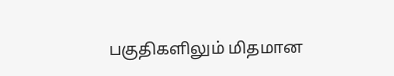பகுதிகளிலும் மிதமான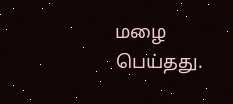மழை பெய்தது.